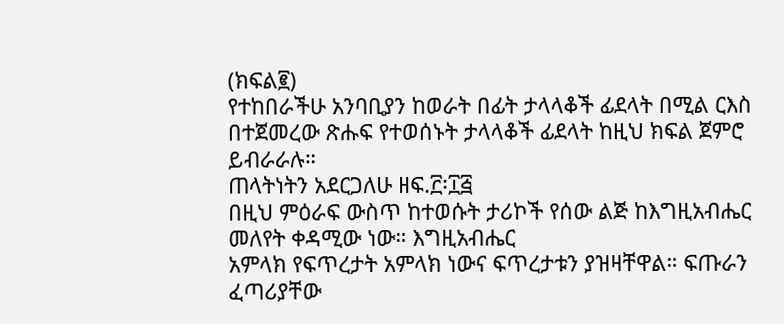(ክፍል፪)
የተከበራችሁ አንባቢያን ከወራት በፊት ታላላቆች ፊደላት በሚል ርእስ
በተጀመረው ጽሑፍ የተወሰኑት ታላላቆች ፊደላት ከዚህ ክፍል ጀምሮ ይብራራሉ።
ጠላትነትን አደርጋለሁ ዘፍ.፫፡፲፭
በዚህ ምዕራፍ ውስጥ ከተወሱት ታሪኮች የሰው ልጅ ከእግዚአብሔር መለየት ቀዳሚው ነው። እግዚአብሔር
አምላክ የፍጥረታት አምላክ ነውና ፍጥረታቱን ያዝዛቸዋል። ፍጡራን ፈጣሪያቸው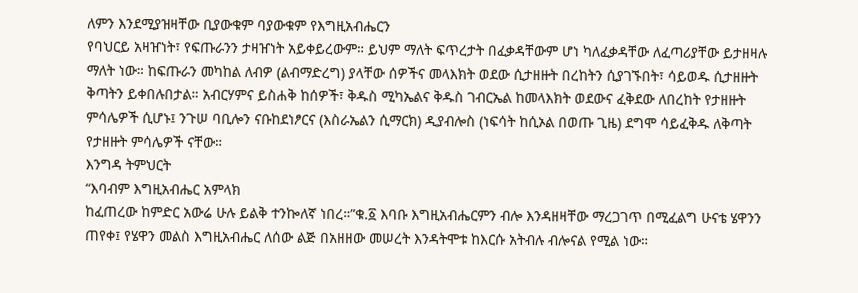ለምን እንደሚያዝዛቸው ቢያውቁም ባያውቁም የእግዚአብሔርን
የባህርይ አዛዠነት፣ የፍጡራንን ታዛዠነት አይቀይረውም። ይህም ማለት ፍጥረታት በፈቃዳቸውም ሆነ ካለፈቃዳቸው ለፈጣሪያቸው ይታዘዛሉ
ማለት ነው። ከፍጡራን መካከል ለብዎ (ልብማድረግ) ያላቸው ሰዎችና መላእክት ወደው ሲታዘዙት በረከትን ሲያገኙበት፣ ሳይወዱ ሲታዘዙት
ቅጣትን ይቀበሉበታል። አብርሃምና ይስሐቅ ከሰዎች፣ ቅዱስ ሚካኤልና ቅዱስ ገብርኤል ከመላእክት ወደውና ፈቅደው ለበረከት የታዘዙት
ምሳሌዎች ሲሆኑ፤ ንጉሠ ባቢሎን ናቡከደነፆርና (እስራኤልን ሲማርክ) ዲያብሎስ (ነፍሳት ከሲኦል በወጡ ጊዜ) ደግሞ ሳይፈቅዱ ለቅጣት
የታዘዙት ምሳሌዎች ናቸው።
እንግዳ ትምህርት
“እባብም እግዚአብሔር አምላክ
ከፈጠረው ከምድር አውሬ ሁሉ ይልቅ ተንኰለኛ ነበረ።”ቁ.፩ እባቡ እግዚአብሔርምን ብሎ እንዳዘዛቸው ማረጋገጥ በሚፈልግ ሁናቴ ሄዋንን
ጠየቀ፤ የሄዋን መልስ እግዚአብሔር ለሰው ልጅ በአዘዘው መሠረት እንዳትሞቱ ከእርሱ አትብሉ ብሎናል የሚል ነው።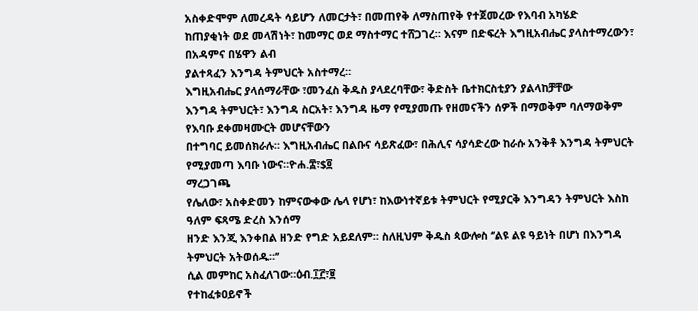አስቀድሞም ለመረዳት ሳይሆን ለመርታት፣ በመጠየቅ ለማስጠየቅ የተጀመረው የእባብ አካሄድ
ከጠያቂነት ወደ መላሽነት፣ ከመማር ወደ ማስተማር ተሸጋገረ። እናም በድፍረት እግዚአብሔር ያላስተማረውን፣ በአዳምና በሄዋን ልብ
ያልተጻፈን እንግዳ ትምህርት አስተማረ።
እግዚአብሔር ያላሰማራቸው ፣መንፈስ ቅዱስ ያላደረባቸው፣ ቅድስት ቤተክርስቲያን ያልላከቻቸው
እንግዳ ትምህርት፣ እንግዳ ስርአት፣ እንግዳ ዜማ የሚያመጡ የዘመናችን ሰዎች በማወቅም ባለማወቅም የእባቡ ደቀመዛሙርት መሆናቸውን
በተግባር ይመሰክራሉ። እግዚአብሔር በልቡና ሳይጽፈው፣ በሕሊና ሳያሳድረው ከራሱ አንቅቶ እንግዳ ትምህርት የሚያመጣ እባቡ ነውና።ዮሐ.፰፣$፬
ማረጋገጫ
የሌለው፣ አስቀድመን ከምናውቀው ሌላ የሆነ፣ ከእውነተኛይቱ ትምህርት የሚያርቅ እንግዳን ትምህርት እስከ ዓለም ፍጻሜ ድረስ እንሰማ
ዘንድ እንጂ እንቀበል ዘንድ የግድ አይደለም። ስለዚህም ቅዱስ ጳውሎስ ‘’ልዩ ልዩ ዓይነት በሆነ በእንግዳ ትምህርት አትወሰዱ።’’
ሲል መምከር አስፈለገው።ዕብ.፲፫፣፱
የተከፈቱዐይኖች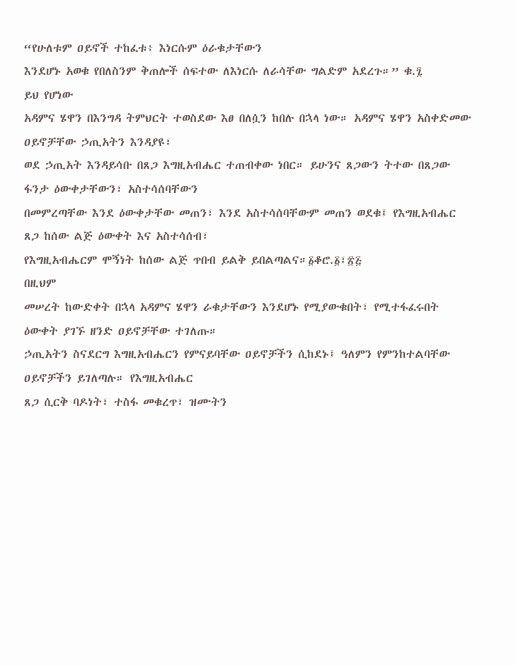“የሁለቱም ዐይኖች ተከፈቱ፥ እነርሱም ዕራቁታቸውን
እንደሆኑ አወቁ የበለስንም ቅጠሎች ሰፍተው ለእነርሱ ለራሳቸው ግልድም አደረጉ።” ቁ.፯
ይህ የሆነው
አዳምና ሄዋን በእንግዳ ትምህርት ተወስደው እፀ በለሷን ከበሉ በኋላ ነው። አዳምና ሄዋን አስቀድመው ዐይኖቻቸው ኃጢአትን እንዳያዩ፣
ወደ ኃጢአት እንዳይሳቡ በጸጋ እግዚአብሔር ተጠብቀው ነበር። ይሁንና ጸጋውን ትተው በጸጋው ፋንታ ዕውቀታቸውን፣ አስተሳሰባቸውን
በመምረጣቸው እንደ ዕውቀታቸው መጠን፣ እንደ አስተሳሰባቸውም መጠን ወደቁ፤ የእግዚአብሔር ጸጋ ከሰው ልጅ ዕውቀት እና አስተሳሰብ፣
የእግዚአብሔርም ሞኝነት ከሰው ልጅ ጥበብ ይልቅ ይበልጣልና።፩ቆሮ.፩፣፳፭
በዚህም
መሠረት ከውድቀት በኋላ አዳምና ሄዋን ራቁታቸውን እንደሆኑ የሚያውቁበት፣ የሚተፋፈሩበት ዕውቀት ያገኙ ዘንድ ዐይኖቻቸው ተገለጡ።
ኃጢአትን ስናደርግ እግዚአብሔርን የምናይባቸው ዐይኖቻችን ሲከደኑ፤ ዓለምን የምንከተልባቸው ዐይኖቻችን ይገለጣሉ። የእግዚአብሔር
ጸጋ ሲርቅ ባዶነት፣ ተስፋ መቁረጥ፣ ዝሙትን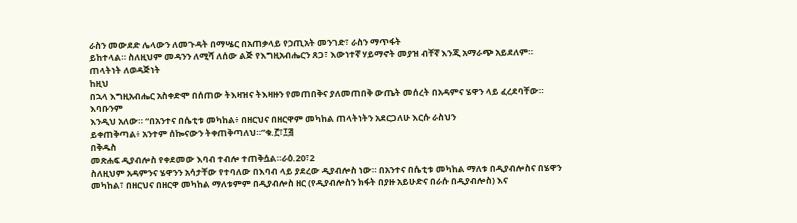ራስን መውደድ ሌላውን ለመጉዳት በማሤር በአጠቃላይ የኃጢአት መንገድ፣ ራስን ማጥፋት
ይከተላል። ስለዚህም መዳንን ለሚሻ ለሰው ልጅ የእግዚአብሔርን ጸጋ፣ እውነተኛ ሃይማኖት መያዝ ብቸኛ እንጂ አማራጭ አይደለም።
ጠላትነት ለወዳጅነት
ከዚህ
በኋላ እግዚአብሔር አስቀድሞ በሰጠው ትእዛዝና ትእዛዙን የመጠበቅና ያለመጠበቅ ውጤት መሰረት በአዳምና ሄዋን ላይ ፈረደባቸው። እባቡንም
እንዲህ አለው። “በአንተና በሴቲቱ መካከል፥ በዘርህና በዘርዋም መካከል ጠላትነትን አደርጋለሁ እርሱ ራስህን
ይቀጠቅጣል፥ አንተም ሰኰናውን ትቀጠቅጣለህ።”ቁ.፫፣፲፭
በቅዱስ
መጽሐፍ ዲያብሎስ የቀደመው እባብ ተብሎ ተጠቅሷል።ራዕ.20፣2
ስለዚህም አዳምንና ሄዋንን አሳታቸው የተባለው በእባብ ላይ ያደረው ዲያብሎስ ነው። በአንተና በሴቲቱ መካከል ማለቱ በዲያብሎስና በሄዋን መካከል፣ በዘርህና በዘርዋ መካከል ማለቱምም በዲያብሎስ ዘር (የዲያብሎስን ክፋት በያዙ አይሁድና በራሱ በዲያብሎስ) እና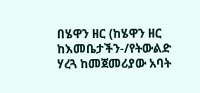በሄዋን ዘር (ከሄዋን ዘር ከእመቤታችን-/የትውልድ ሃረጓ ከመጀመሪያው አባት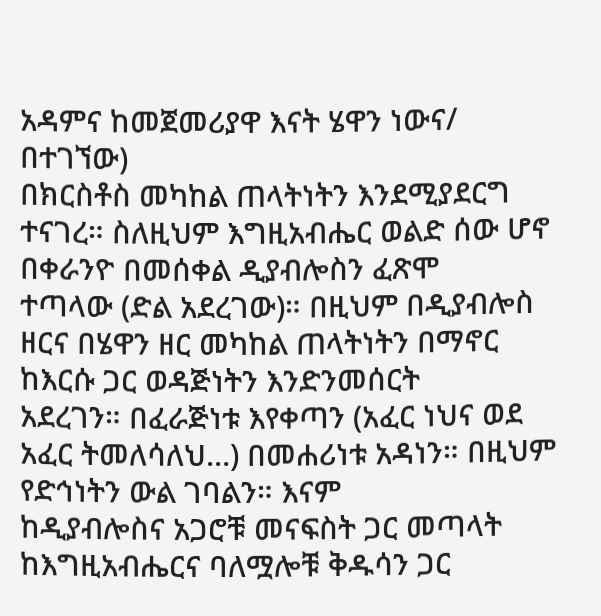አዳምና ከመጀመሪያዋ እናት ሄዋን ነውና/ በተገኘው)
በክርስቶስ መካከል ጠላትነትን እንደሚያደርግ ተናገረ። ስለዚህም እግዚአብሔር ወልድ ሰው ሆኖ በቀራንዮ በመሰቀል ዲያብሎስን ፈጽሞ
ተጣላው (ድል አደረገው)። በዚህም በዲያብሎስ ዘርና በሄዋን ዘር መካከል ጠላትነትን በማኖር ከእርሱ ጋር ወዳጅነትን እንድንመሰርት
አደረገን። በፈራጅነቱ እየቀጣን (አፈር ነህና ወደ አፈር ትመለሳለህ…) በመሐሪነቱ አዳነን። በዚህም የድኅነትን ውል ገባልን። እናም
ከዲያብሎስና አጋሮቹ መናፍስት ጋር መጣላት ከእግዚአብሔርና ባለሟሎቹ ቅዱሳን ጋር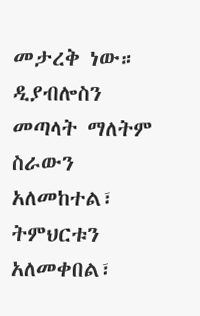መታረቅ ነው። ዲያብሎስን መጣላት ማለትም ስራውን
አለመከተል፣ ትምህርቱን አለመቀበል፣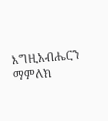እግዚአብሔርን ማምለክ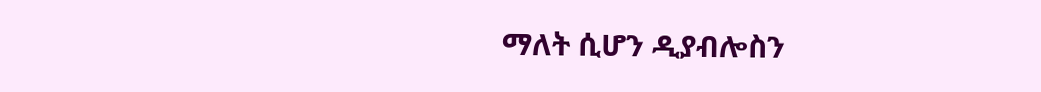ማለት ሲሆን ዲያብሎስን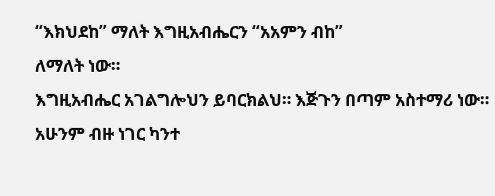“እክህደከ” ማለት እግዚአብሔርን “አአምን ብከ”
ለማለት ነው።
እግዚአብሔር አገልግሎህን ይባርክልህ። እጅጉን በጣም አስተማሪ ነው። አሁንም ብዙ ነገር ካንተ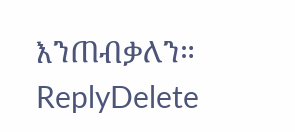እንጠብቃለን።
ReplyDelete